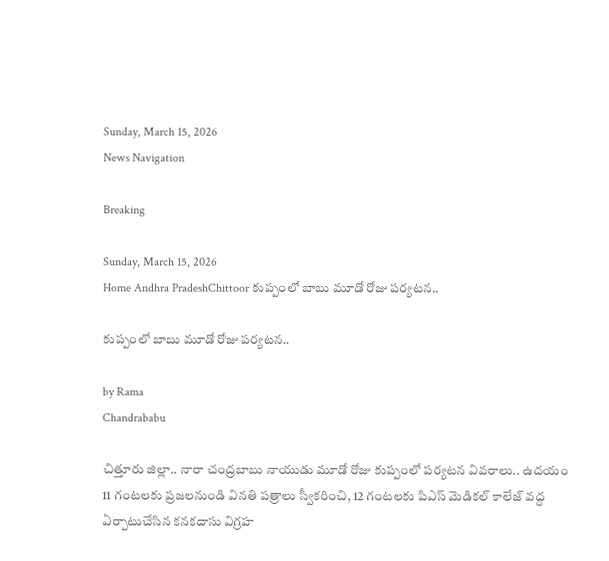Sunday, March 15, 2026
News Navigation

Breaking

Sunday, March 15, 2026
Home Andhra PradeshChittoor కుప్పంలో బాబు మూడో రోజు పర్యటన..

కుప్పంలో బాబు మూడో రోజు పర్యటన..

by Rama
Chandrababu

చిత్తూరు జిల్లా.. నారా చంద్రబాబు నాయుడు మూడో రోజు కుప్పంలో పర్యటన వివరాలు.. ఉదయం 11 గంటలకు ప్రజలనుండి వినతి పత్రాలు స్వీకరించి, 12 గంటలకు పిఎస్ మెడికల్ కాలేజ్ వద్ద ఏర్పాటుచేసిన కనకదాసు విగ్రహ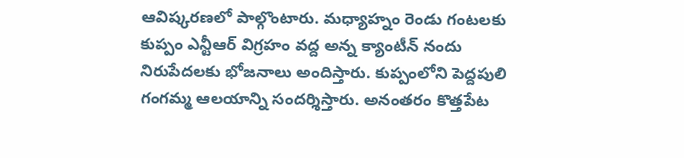ఆవిష్కరణలో పాల్గొంటారు. మధ్యాహ్నం రెండు గంటలకు కుప్పం ఎన్టీఆర్ విగ్రహం వద్ద అన్న క్యాంటీన్ నందు నిరుపేదలకు భోజనాలు అందిస్తారు. కుప్పంలోని పెద్దపులి గంగమ్మ ఆలయాన్ని సందర్శిస్తారు. అనంతరం కొత్తపేట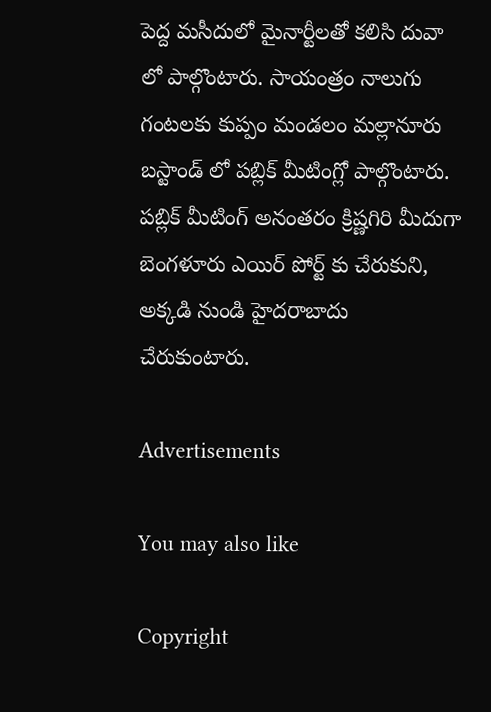పెద్ద మసీదులో మైనార్టీలతో కలిసి దువా లో పాల్గొంటారు. సాయంత్రం నాలుగు గంటలకు కుప్పం మండలం మల్లానూరు బస్టాండ్ లో పబ్లిక్ మీటింగ్లో పాల్గొంటారు. పబ్లిక్ మీటింగ్ అనంతరం క్రిష్ణగిరి మీదుగా బెంగళూరు ఎయిర్ పోర్ట్ కు చేరుకుని, అక్కడి నుండి హైదరాబాదు చేరుకుంటారు.

Advertisements

You may also like

Copyright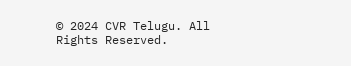© 2024 CVR Telugu. All Rights Reserved.